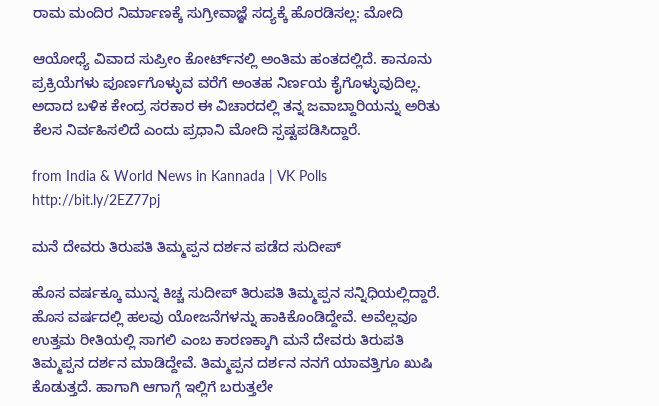ರಾಮ ಮಂದಿರ ನಿರ್ಮಾಣಕ್ಕೆ ಸುಗ್ರೀವಾಜ್ಞೆ ಸದ್ಯಕ್ಕೆ ಹೊರಡಿಸಲ್ಲ: ಮೋದಿ

ಆಯೋಧ್ಯೆ ವಿವಾದ ಸುಪ್ರೀಂ ಕೋರ್ಟ್‌ನಲ್ಲಿ ಅಂತಿಮ ಹಂತದಲ್ಲಿದೆ. ಕಾನೂನು ಪ್ರಕ್ರಿಯೆಗಳು ಪೂರ್ಣಗೊಳ್ಳುವ ವರೆಗೆ ಅಂತಹ ನಿರ್ಣಯ ಕೈಗೊಳ್ಳುವುದಿಲ್ಲ. ಅದಾದ ಬಳಿಕ ಕೇಂದ್ರ ಸರಕಾರ ಈ ವಿಚಾರದಲ್ಲಿ ತನ್ನ ಜವಾಬ್ದಾರಿಯನ್ನು ಅರಿತು ಕೆಲಸ ನಿರ್ವಹಿಸಲಿದೆ ಎಂದು ಪ್ರಧಾನಿ ಮೋದಿ ಸ್ಪಷ್ಟಪಡಿಸಿದ್ದಾರೆ.

from India & World News in Kannada | VK Polls http://bit.ly/2EZ77pj

ಮನೆ ದೇವರು ತಿರುಪತಿ ತಿಮ್ಮಪ್ಪನ ದರ್ಶನ ಪಡೆದ ಸುದೀಪ್‌

ಹೊಸ ವರ್ಷಕ್ಕೂ ಮುನ್ನ ಕಿಚ್ಚ ಸುದೀಪ್‌ ತಿರುಪತಿ ತಿಮ್ಮಪ್ಪನ ಸನ್ನಿಧಿಯಲ್ಲಿದ್ದಾರೆ. ಹೊಸ ವರ್ಷದಲ್ಲಿ ಹಲವು ಯೋಜನೆಗಳನ್ನು ಹಾಕಿಕೊಂಡಿದ್ದೇವೆ. ಅವೆಲ್ಲವೂ ಉತ್ತಮ ರೀತಿಯಲ್ಲಿ ಸಾಗಲಿ ಎಂಬ ಕಾರಣಕ್ಕಾಗಿ ಮನೆ ದೇವರು ತಿರುಪತಿ ತಿಮ್ಮಪ್ಪನ ದರ್ಶನ ಮಾಡಿದ್ದೇವೆ. ತಿಮ್ಮಪ್ಪನ ದರ್ಶನ ನನಗೆ ಯಾವತ್ತಿಗೂ ಖುಷಿ ಕೊಡುತ್ತದೆ. ಹಾಗಾಗಿ ಆಗಾಗ್ಗೆ ಇಲ್ಲಿಗೆ ಬರುತ್ತಲೇ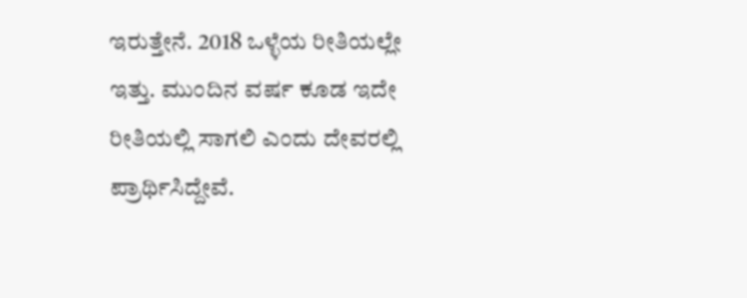ಇರುತ್ತೇನೆ. 2018 ಒಳ್ಳೆಯ ರೀತಿಯಲ್ಲೇ ಇತ್ತು. ಮುಂದಿನ ವರ್ಷ ಕೂಡ ಇದೇ ರೀತಿಯಲ್ಲಿ ಸಾಗಲಿ ಎಂದು ದೇವರಲ್ಲಿ ಪ್ರಾರ್ಥಿಸಿದ್ದೇವೆ.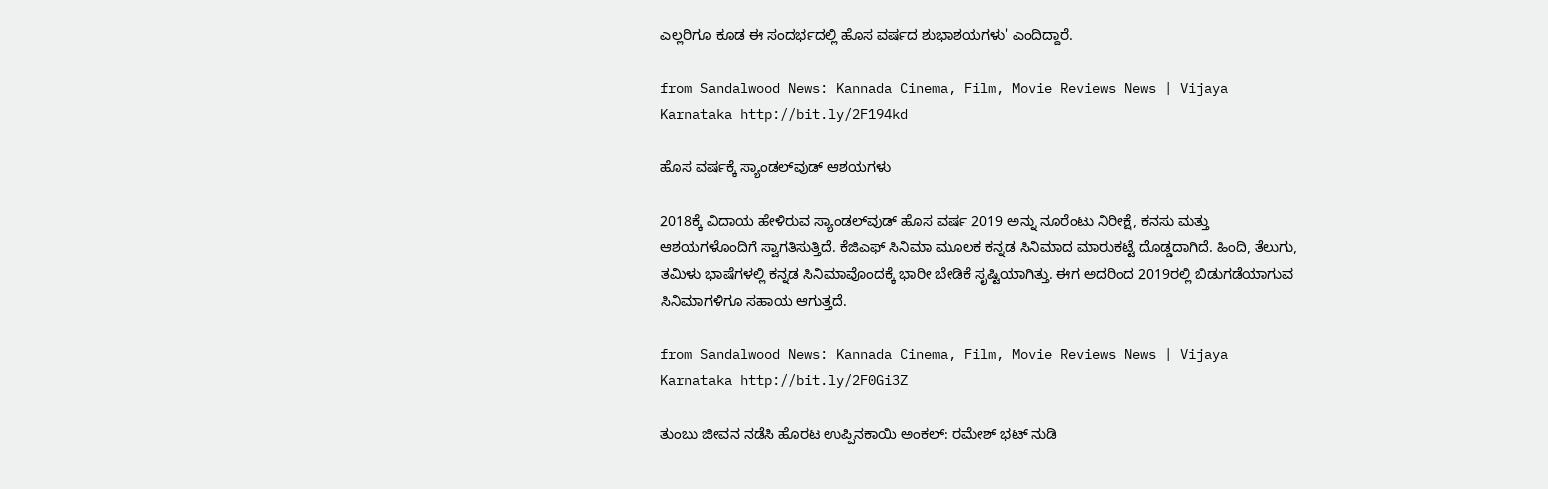ಎಲ್ಲರಿಗೂ ಕೂಡ ಈ ಸಂದರ್ಭದಲ್ಲಿ ಹೊಸ ವರ್ಷದ ಶುಭಾಶಯಗಳು' ಎಂದಿದ್ದಾರೆ.

from Sandalwood News: Kannada Cinema, Film, Movie Reviews News | Vijaya Karnataka http://bit.ly/2F194kd

ಹೊಸ ವರ್ಷಕ್ಕೆ ಸ್ಯಾಂಡಲ್‌ವುಡ್‌ ಆಶಯಗಳು

2018ಕ್ಕೆ ವಿದಾಯ ಹೇಳಿರುವ ಸ್ಯಾಂಡಲ್‌ವುಡ್‌ ಹೊಸ ವರ್ಷ 2019 ಅನ್ನು ನೂರೆಂಟು ನಿರೀಕ್ಷೆ, ಕನಸು ಮತ್ತು ಆಶಯಗಳೊಂದಿಗೆ ಸ್ವಾಗತಿಸುತ್ತಿದೆ. ಕೆಜಿಎಫ್‌ ಸಿನಿಮಾ ಮೂಲಕ ಕನ್ನಡ ಸಿನಿಮಾದ ಮಾರುಕಟ್ಟೆ ದೊಡ್ಡದಾಗಿದೆ. ಹಿಂದಿ, ತೆಲುಗು, ತಮಿಳು ಭಾಷೆಗಳಲ್ಲಿ ಕನ್ನಡ ಸಿನಿಮಾವೊಂದಕ್ಕೆ ಭಾರೀ ಬೇಡಿಕೆ ಸೃಷ್ಟಿಯಾಗಿತ್ತು. ಈಗ ಅದರಿಂದ 2019ರಲ್ಲಿ ಬಿಡುಗಡೆಯಾಗುವ ಸಿನಿಮಾಗಳಿಗೂ ಸಹಾಯ ಆಗುತ್ತದೆ.

from Sandalwood News: Kannada Cinema, Film, Movie Reviews News | Vijaya Karnataka http://bit.ly/2F0Gi3Z

ತುಂಬು ಜೀವನ ನಡೆಸಿ ಹೊರಟ ಉಪ್ಪಿನಕಾಯಿ ಅಂಕಲ್‌: ರಮೇಶ್ ಭಟ್ ನುಡಿ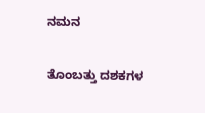ನಮನ

ತೊಂಬತ್ತು ದಶಕಗಳ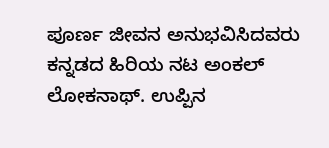ಪೂರ್ಣ ಜೀವನ ಅನುಭವಿಸಿದವರು ಕನ್ನಡದ ಹಿರಿಯ ನಟ ಅಂಕಲ್‌ ಲೋಕನಾಥ್‌. ಉಪ್ಪಿನ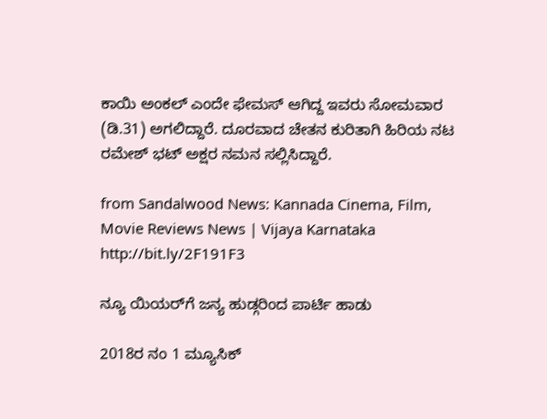ಕಾಯಿ ಅಂಕಲ್‌ ಎಂದೇ ಫೇಮಸ್‌ ಆಗಿದ್ದ ಇವರು ಸೋಮವಾರ (ಡಿ.31) ಅಗಲಿದ್ದಾರೆ. ದೂರವಾದ ಚೇತನ ಕುರಿತಾಗಿ ಹಿರಿಯ ನಟ ರಮೇಶ್‌ ಭಟ್‌ ಅಕ್ಷರ ನಮನ ಸಲ್ಲಿಸಿದ್ದಾರೆ.

from Sandalwood News: Kannada Cinema, Film, Movie Reviews News | Vijaya Karnataka http://bit.ly/2F191F3

ನ್ಯೂ ಯಿಯರ್‌ಗೆ ಜನ್ಯ ಹುಡ್ಗರಿಂದ ಪಾರ್ಟಿ ಹಾಡು

2018ರ ನಂ 1 ಮ್ಯೂಸಿಕ್‌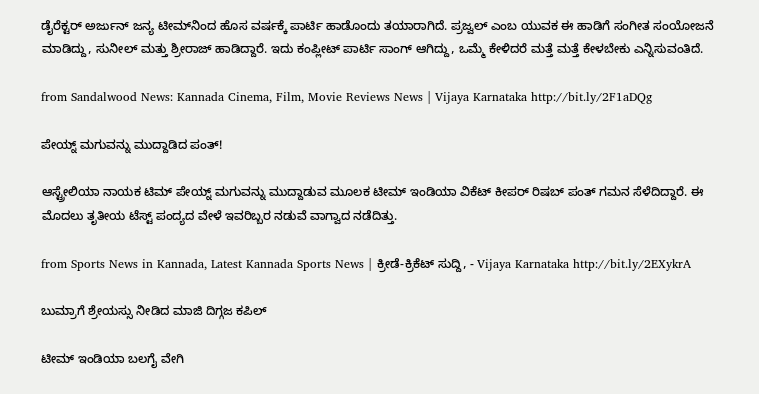ಡೈರೆಕ್ಟರ್‌ ಅರ್ಜುನ್‌ ಜನ್ಯ ಟೀಮ್‌ನಿಂದ ಹೊಸ ವರ್ಷಕ್ಕೆ ಪಾರ್ಟಿ ಹಾಡೊಂದು ತಯಾರಾಗಿದೆ. ಪ್ರಜ್ವಲ್‌ ಎಂಬ ಯುವಕ ಈ ಹಾಡಿಗೆ ಸಂಗೀತ ಸಂಯೋಜನೆ ಮಾಡಿದ್ದು, ಸುನೀಲ್‌ ಮತ್ತು ಶ್ರೀರಾಜ್‌ ಹಾಡಿದ್ದಾರೆ. ಇದು ಕಂಪ್ಲೀಟ್‌ ಪಾರ್ಟಿ ಸಾಂಗ್‌ ಆಗಿದ್ದು, ಒಮ್ಮೆ ಕೇಳಿದರೆ ಮತ್ತೆ ಮತ್ತೆ ಕೇಳಬೇಕು ಎನ್ನಿಸುವಂತಿದೆ.

from Sandalwood News: Kannada Cinema, Film, Movie Reviews News | Vijaya Karnataka http://bit.ly/2F1aDQg

ಪೇಯ್ನ್ ಮಗುವನ್ನು ಮುದ್ದಾಡಿದ ಪಂತ್!

ಆಸ್ಟ್ರೇಲಿಯಾ ನಾಯಕ ಟಿಮ್ ಪೇಯ್ನ್ ಮಗುವನ್ನು ಮುದ್ದಾಡುವ ಮೂಲಕ ಟೀಮ್ ಇಂಡಿಯಾ ವಿಕೆಟ್ ಕೀಪರ್ ರಿಷಬ್ ಪಂತ್ ಗಮನ ಸೆಳೆದಿದ್ದಾರೆ. ಈ ಮೊದಲು ತೃತೀಯ ಟೆಸ್ಟ್ ಪಂದ್ಯದ ವೇಳೆ ಇವರಿಬ್ಬರ ನಡುವೆ ವಾಗ್ವಾದ ನಡೆದಿತ್ತು.

from Sports News in Kannada, Latest Kannada Sports News | ಕ್ರೀಡೆ-ಕ್ರಿಕೆಟ್ ಸುದ್ದಿ, - Vijaya Karnataka http://bit.ly/2EXykrA

ಬುಮ್ರಾಗೆ ಶ್ರೇಯಸ್ಸು ನೀಡಿದ ಮಾಜಿ ದಿಗ್ಗಜ ಕಪಿಲ್

ಟೀಮ್ ಇಂಡಿಯಾ ಬಲಗೈ ವೇಗಿ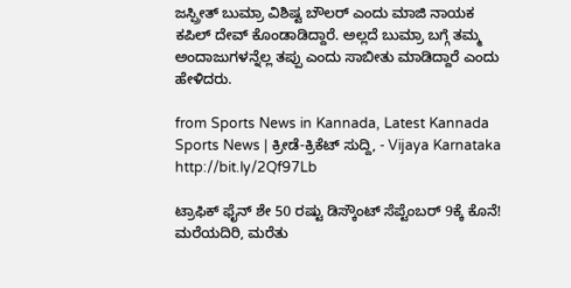ಜಸ್ಪ್ರೀತ್ ಬುಮ್ರಾ ವಿಶಿಷ್ಟ ಬೌಲರ್ ಎಂದು ಮಾಜಿ ನಾಯಕ ಕಪಿಲ್ ದೇವ್ ಕೊಂಡಾಡಿದ್ದಾರೆ. ಅಲ್ಲದೆ ಬುಮ್ರಾ ಬಗ್ಗೆ ತಮ್ಮ ಅಂದಾಜುಗಳನ್ನೆಲ್ಲ ತಪ್ಪು ಎಂದು ಸಾಬೀತು ಮಾಡಿದ್ದಾರೆ ಎಂದು ಹೇಳಿದರು.

from Sports News in Kannada, Latest Kannada Sports News | ಕ್ರೀಡೆ-ಕ್ರಿಕೆಟ್ ಸುದ್ದಿ, - Vijaya Karnataka http://bit.ly/2Qf97Lb

ಟ್ರಾಫಿಕ್‌ ಫೈನ್‌ ಶೇ 50 ರಷ್ಟು ಡಿಸ್ಕೌಂಟ್‌ ಸೆಪ್ಟೆಂಬರ್‌ 9ಕ್ಕೆ ಕೊನೆ! ಮರೆಯದಿರಿ, ಮರೆತು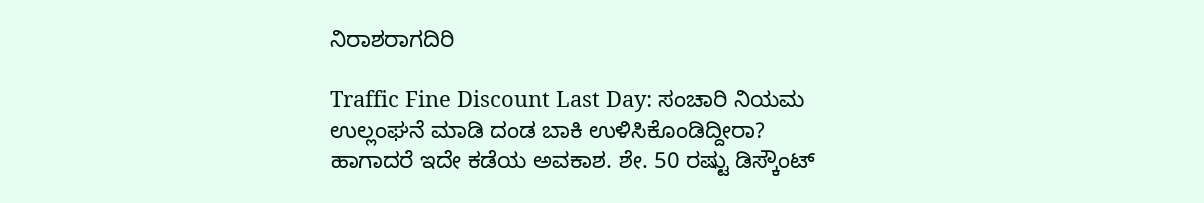ನಿರಾಶರಾಗದಿರಿ

Traffic Fine Discount Last Day: ಸಂಚಾರಿ ನಿಯಮ ಉಲ್ಲಂಘನೆ ಮಾಡಿ ದಂಡ ಬಾಕಿ ಉಳಿಸಿಕೊಂಡಿದ್ದೀರಾ? ಹಾಗಾದರೆ ಇದೇ ಕಡೆಯ ಅವಕಾಶ. ಶೇ. 50 ರಷ್ಟು ಡಿಸ್ಕೌಂಟ್‌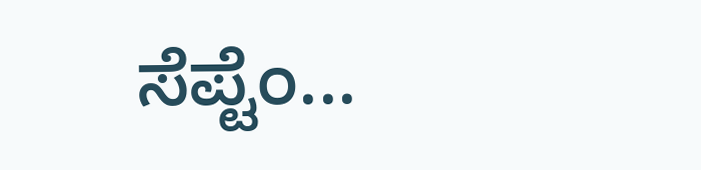ಸೆಪ್ಟೆಂ...